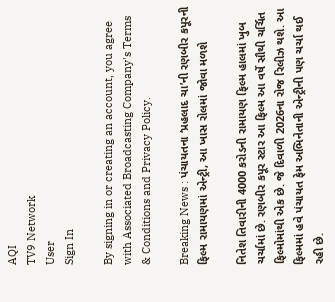AQI
TV9 Network
User
Sign In

By signing in or creating an account, you agree with Associated Broadcasting Company's Terms & Conditions and Privacy Policy.

Breaking News : પંચાયતના ‘પ્રહલાદ ચા’ની રણબીર કપૂરની ફિલ્મ રામાયણમાં એન્ટ્રી, આ ખાસ રોલમાં જોવા મળશે

નિતેશ તિવારીની 4000 કરોડની રામાયણ ફિલ્મ હાલમાં ખુબ ચર્ચામાં છે. રણબીર કપૂર સ્ટાર આ ફિલ્મ આ વર્ષે સૌથી ચર્ચિત ફિલ્મોમાંથી એક છે. જે દિવાળી 2026ના રોજ રિલીઝ થશે. આ ફિલ્મમાં હવે પંચાયત ફેમ અભિનેતાની એન્ટ્રીની પણ ચર્ચા થઈ રહી છે.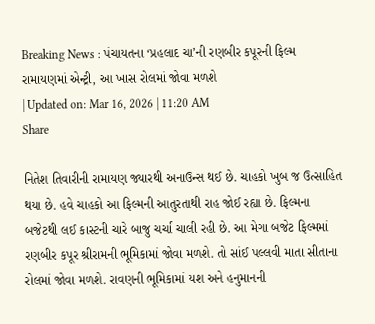Breaking News : પંચાયતના ‘પ્રહલાદ ચા’ની રણબીર કપૂરની ફિલ્મ રામાયણમાં એન્ટ્રી, આ ખાસ રોલમાં જોવા મળશે
| Updated on: Mar 16, 2026 | 11:20 AM
Share

નિતેશ તિવારીની રામાયણ જ્યારથી અનાઉન્સ થઈ છે. ચાહકો ખુબ જ ઉત્સાહિત થયા છે. હવે ચાહકો આ ફિલ્મની આતુરતાથી રાહ જોઈ રહ્યા છે. ફિલ્મના બજેટથી લઈ કાસ્ટની ચારે બાજુ ચર્ચા ચાલી રહી છે. આ મેગા બજેટ ફિલ્મમાં રણબીર કપૂર શ્રીરામની ભૂમિકામાં જોવા મળશે. તો સાંઈ પલ્લવી માતા સીતાના રોલમાં જોવા મળશે. રાવણની ભૂમિકામાં યશ અને હનુમાનની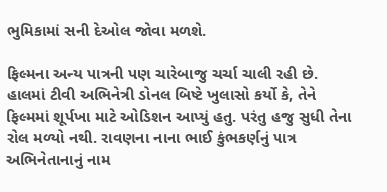ભુમિકામાં સની દેઓલ જોવા મળશે.

ફિલ્મના અન્ય પાત્રની પણ ચારેબાજુ ચર્ચા ચાલી રહી છે. હાલમાં ટીવી અભિનેત્રી ડોનલ બિષ્ટે ખુલાસો કર્યો કે, તેને ફિલ્મમાં શૂર્પખા માટે ઓડિશન આપ્યું હતુ. પરંતુ હજુ સુધી તેના રોલ મળ્યો નથી. રાવણના નાના ભાઈ કુંભકર્ણનું પાત્ર અભિનેતાનાનું નામ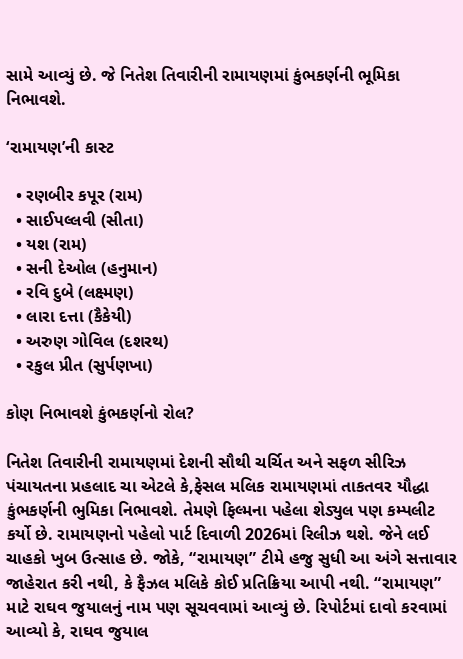સામે આવ્યું છે. જે નિતેશ તિવારીની રામાયણમાં કુંભકર્ણની ભૂમિકા નિભાવશે.

‘રામાયણ’ની કાસ્ટ

  • રણબીર કપૂર (રામ)
  • સાઈપલ્લવી (સીતા)
  • યશ (રામ)
  • સની દેઓલ (હનુમાન)
  • રવિ દુબે (લક્ષ્મણ)
  • લારા દત્તા (કૈકેયી)
  • અરુણ ગોવિલ (દશરથ)
  • રકુલ પ્રીત (સુર્પણખા)

કોણ નિભાવશે કુંભકર્ણનો રોલ?

નિતેશ તિવારીની રામાયણમાં દેશની સૌથી ચર્ચિત અને સફળ સીરિઝ પંચાયતના પ્રહલાદ ચા એટલે કે,ફેસલ મલિક રામાયણમાં તાકતવર યૌદ્ધા કુંભકર્ણની ભુમિકા નિભાવશે. તેમણે ફિલ્મના પહેલા શેડ્યુલ પણ કમ્પલીટ કર્યો છે. રામાયણનો પહેલો પાર્ટ દિવાળી 2026માં રિલીઝ થશે. જેને લઈ ચાહકો ખુબ ઉત્સાહ છે. જોકે, “રામાયણ” ટીમે હજુ સુધી આ અંગે સત્તાવાર જાહેરાત કરી નથી, કે ફૈઝલ મલિકે કોઈ પ્રતિક્રિયા આપી નથી. “રામાયણ” માટે રાઘવ જુયાલનું નામ પણ સૂચવવામાં આવ્યું છે. રિપોર્ટમાં દાવો કરવામાં આવ્યો કે, રાઘવ જુયાલ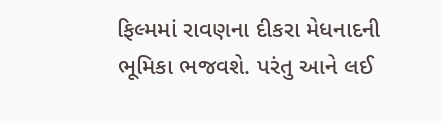ફિલ્મમાં રાવણના દીકરા મેધનાદની ભૂમિકા ભજવશે. પરંતુ આને લઈ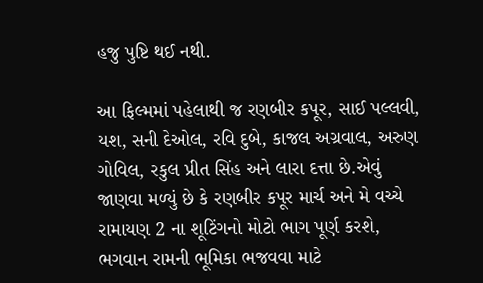હજુ પુષ્ટિ થઈ નથી.

આ ફિલ્મમાં પહેલાથી જ રણબીર કપૂર, સાઈ પલ્લવી, યશ, સની દેઓલ, રવિ દુબે, કાજલ અગ્રવાલ, અરુણ ગોવિલ, રકુલ પ્રીત સિંહ અને લારા દત્તા છે.એવું જાણવા મળ્યું છે કે રણબીર કપૂર માર્ચ અને મે વચ્ચે રામાયણ 2 ના શૂટિંગનો મોટો ભાગ પૂર્ણ કરશે, ભગવાન રામની ભૂમિકા ભજવવા માટે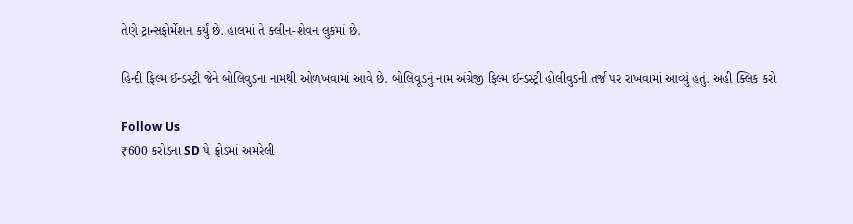તેણે ટ્રાન્સફોર્મેશન કર્યું છે. હાલમાં તે ક્લીન-શેવન લુકમાં છે.

હિન્દી ફિલ્મ ઈન્ડસ્ટ્રી જેને બોલિવુડના નામથી ઓળખવામાં આવે છે. બોલિવૂડનું નામ અંગ્રેજી ફિલ્મ ઈન્ડસ્ટ્રી હોલીવુડની તર્જ પર રાખવામાં આવ્યું હતું. અહી ક્લિક કરો

Follow Us
₹600 કરોડના SD પે ફ્રોડમાં અમરેલી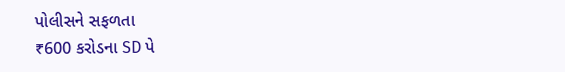પોલીસને સફળતા
₹600 કરોડના SD પે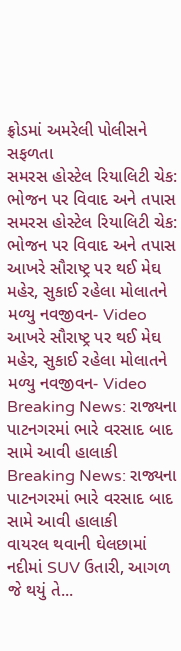ફ્રોડમાં અમરેલી પોલીસને સફળતા
સમરસ હોસ્ટેલ રિયાલિટી ચેક: ભોજન પર વિવાદ અને તપાસ
સમરસ હોસ્ટેલ રિયાલિટી ચેક: ભોજન પર વિવાદ અને તપાસ
આખરે સૌરાષ્ટ્ર પર થઈ મેઘ મહેર, સુકાઈ રહેલા મોલાતને મળ્યુ નવજીવન- Video
આખરે સૌરાષ્ટ્ર પર થઈ મેઘ મહેર, સુકાઈ રહેલા મોલાતને મળ્યુ નવજીવન- Video
Breaking News: રાજ્યના પાટનગરમાં ભારે વરસાદ બાદ સામે આવી હાલાકી
Breaking News: રાજ્યના પાટનગરમાં ભારે વરસાદ બાદ સામે આવી હાલાકી
વાયરલ થવાની ઘેલછામાં નદીમાં SUV ઉતારી, આગળ જે થયું તે...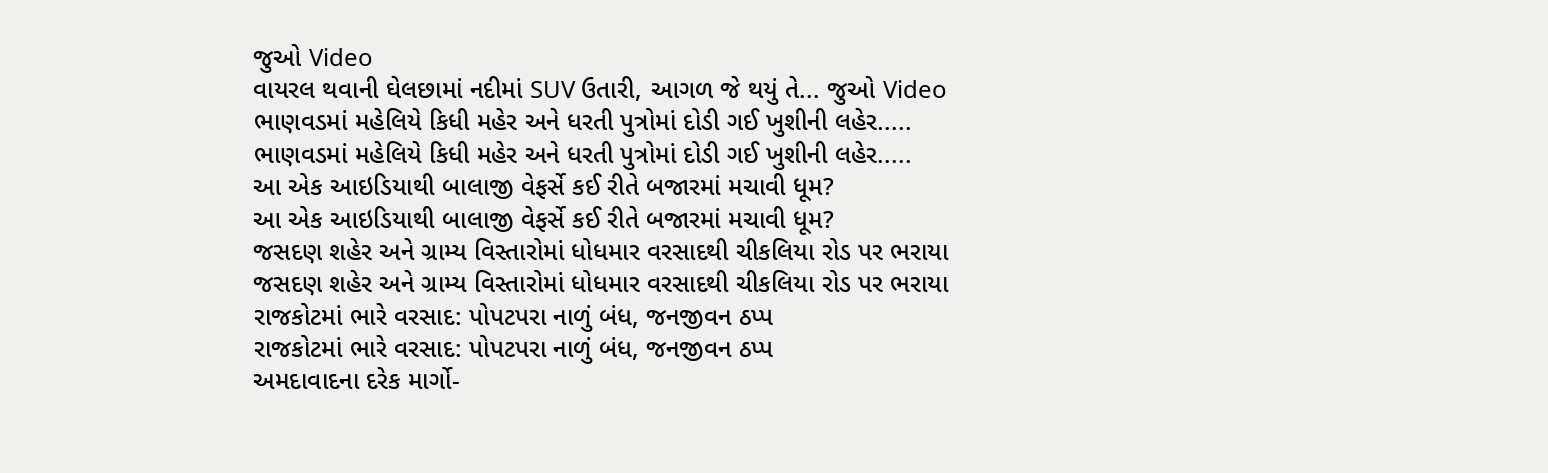જુઓ Video
વાયરલ થવાની ઘેલછામાં નદીમાં SUV ઉતારી, આગળ જે થયું તે... જુઓ Video
ભાણવડમાં મહેલિયે કિધી મહેર અને ધરતી પુત્રોમાં દોડી ગઈ ખુશીની લહેર.....
ભાણવડમાં મહેલિયે કિધી મહેર અને ધરતી પુત્રોમાં દોડી ગઈ ખુશીની લહેર.....
આ એક આઇડિયાથી બાલાજી વેફર્સે કઈ રીતે બજારમાં મચાવી ધૂમ?
આ એક આઇડિયાથી બાલાજી વેફર્સે કઈ રીતે બજારમાં મચાવી ધૂમ?
જસદણ શહેર અને ગ્રામ્ય વિસ્તારોમાં ધોધમાર વરસાદથી ચીકલિયા રોડ પર ભરાયા
જસદણ શહેર અને ગ્રામ્ય વિસ્તારોમાં ધોધમાર વરસાદથી ચીકલિયા રોડ પર ભરાયા
રાજકોટમાં ભારે વરસાદ: પોપટપરા નાળું બંધ, જનજીવન ઠપ્પ
રાજકોટમાં ભારે વરસાદ: પોપટપરા નાળું બંધ, જનજીવન ઠપ્પ
અમદાવાદના દરેક માર્ગો-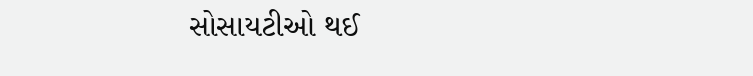સોસાયટીઓ થઈ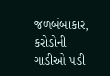જળબંબાકાર, કરોડોની ગાડીઓ પડી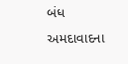બંધ
અમદાવાદના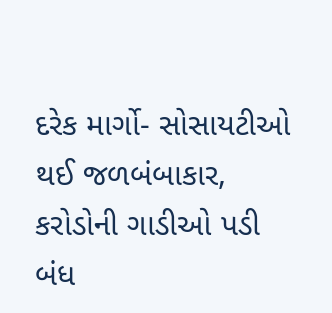દરેક માર્ગો- સોસાયટીઓ થઈ જળબંબાકાર, કરોડોની ગાડીઓ પડી બંધ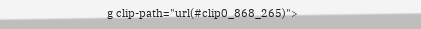g clip-path="url(#clip0_868_265)">